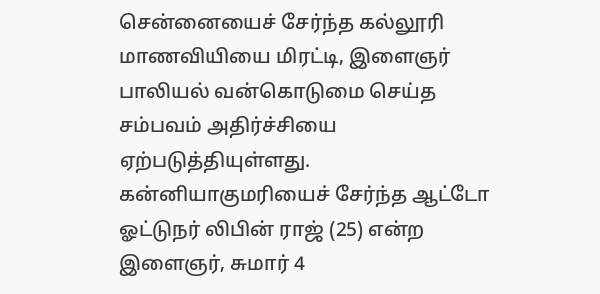சென்னையைச் சேர்ந்த கல்லூரி மாணவியியை மிரட்டி, இளைஞர் பாலியல் வன்கொடுமை செய்த சம்பவம் அதிர்ச்சியை ஏற்படுத்தியுள்ளது. கன்னியாகுமரியைச் சேர்ந்த ஆட்டோ ஓட்டுநர் லிபின் ராஜ் (25) என்ற இளைஞர், சுமார் 4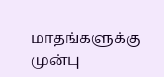மாதங்களுக்கு முன்பு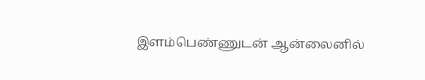இளம்பெண்ணுடன் ஆன்லைனில்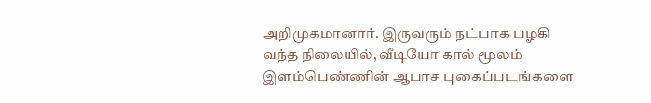அறிமுகமானார். இருவரும் நட்பாக பழகி வந்த நிலையில், வீடியோ கால் மூலம் இளம்பெண்ணின் ஆபாச புகைப்படங்களை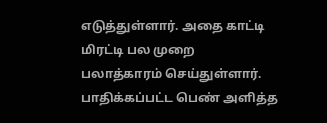எடுத்துள்ளார். அதை காட்டி மிரட்டி பல முறை பலாத்காரம் செய்துள்ளார். பாதிக்கப்பட்ட பெண் அளித்த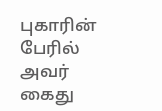புகாரின் பேரில் அவர் கைது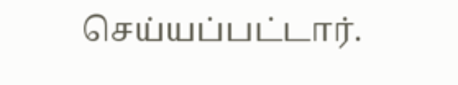செய்யப்பட்டார்.